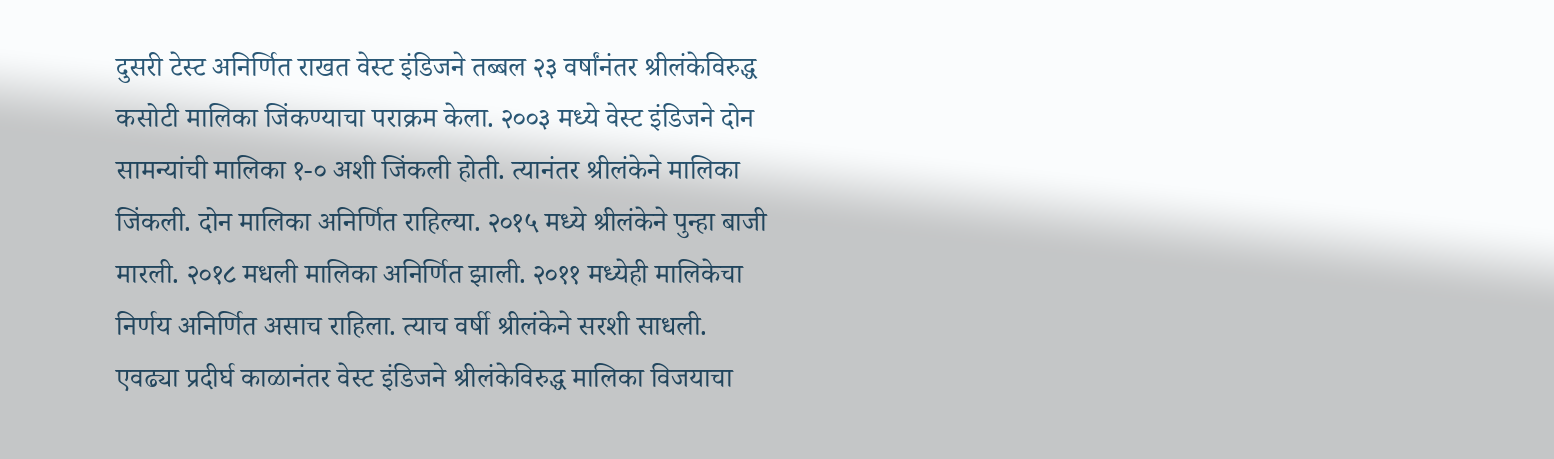दुसरी टेस्ट अनिर्णित राखत वेस्ट इंडिजने तब्बल २३ वर्षांनंतर श्रीलंकेविरुद्ध कसोटी मालिका जिंकण्याचा पराक्रम केला. २००३ मध्ये वेस्ट इंडिजने दोन सामन्यांची मालिका १-० अशी जिंकली होती. त्यानंतर श्रीलंकेने मालिका जिंकली. दोन मालिका अनिर्णित राहिल्या. २०१५ मध्ये श्रीलंकेने पुन्हा बाजी मारली. २०१८ मधली मालिका अनिर्णित झाली. २०११ मध्येही मालिकेचा निर्णय अनिर्णित असाच राहिला. त्याच वर्षी श्रीलंकेने सरशी साधली. एवढ्या प्रदीर्घ काळानंतर वेस्ट इंडिजने श्रीलंकेविरुद्ध मालिका विजयाचा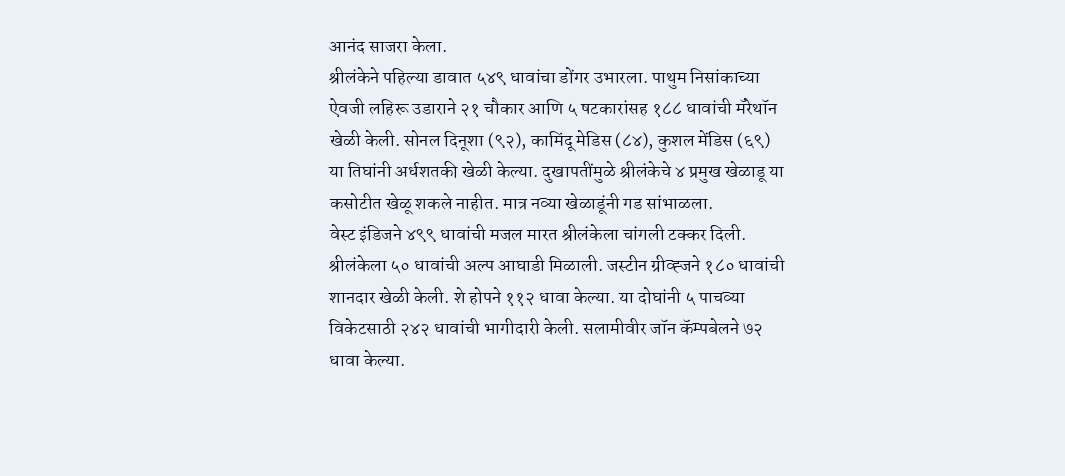आनंद साजरा केला.
श्रीलंकेने पहिल्या डावात ५४९ धावांचा डोंगर उभारला. पाथुम निसांकाच्या ऐवजी लहिरू उडाराने २१ चौकार आणि ५ षटकारांसह १८८ धावांची मॅरेथॉन खेळी केली. सोनल दिनूशा (९२), कामिंदू मेडिस (८४), कुशल मेंडिस (६९) या तिघांनी अर्धशतकी खेळी केल्या. दुखापतींमुळे श्रीलंकेचे ४ प्रमुख खेळाडू या कसोटीत खेळू शकले नाहीत. मात्र नव्या खेळाडूंनी गड सांभाळला.
वेस्ट इंडिजने ४९९ धावांची मजल मारत श्रीलंकेला चांगली टक्कर दिली. श्रीलंकेला ५० धावांची अल्प आघाडी मिळाली. जस्टीन ग्रीव्ह्जने १८० धावांची शानदार खेळी केली. शे होपने ११२ धावा केल्या. या दोघांनी ५ पाचव्या विकेटसाठी २४२ धावांची भागीदारी केली. सलामीवीर जॉन कॅम्पबेलने ७२ धावा केल्या.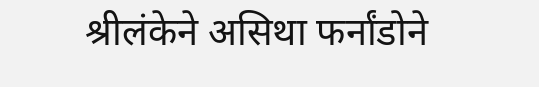श्रीलंकेने असिथा फर्नांडोने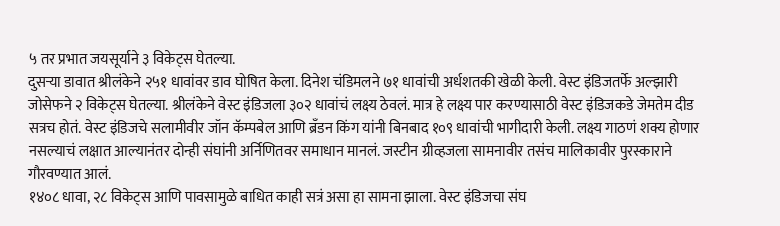५ तर प्रभात जयसूर्याने ३ विकेट्स घेतल्या.
दुसऱ्या डावात श्रीलंकेने २५१ धावांवर डाव घोषित केला. दिनेश चंडिमलने ७१ धावांची अर्धशतकी खेळी केली. वेस्ट इंडिजतर्फे अल्झारी जोसेफने २ विकेट्स घेतल्या. श्रीलंकेने वेस्ट इंडिजला ३०२ धावांचं लक्ष्य ठेवलं. मात्र हे लक्ष्य पार करण्यासाठी वेस्ट इंडिजकडे जेमतेम दीड सत्रच होतं. वेस्ट इंडिजचे सलामीवीर जॉन कॅम्पबेल आणि ब्रँडन किंग यांनी बिनबाद १०९ धावांची भागीदारी केली. लक्ष्य गाठणं शक्य होणार नसल्याचं लक्षात आल्यानंतर दोन्ही संघांनी अर्निणितवर समाधान मानलं. जस्टीन ग्रीव्हजला सामनावीर तसंच मालिकावीर पुरस्काराने गौरवण्यात आलं.
१४०८ धावा, २८ विकेट्स आणि पावसामुळे बाधित काही सत्रं असा हा सामना झाला. वेस्ट इंडिजचा संघ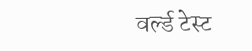वर्ल्ड टेस्ट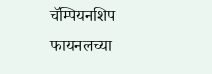चॅम्पियनशिप फायनलच्या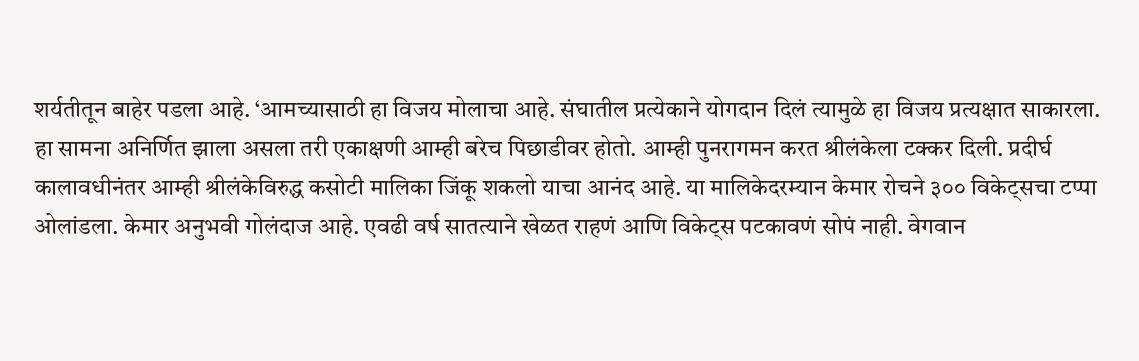शर्यतीतून बाहेर पडला आहे. ‘आमच्यासाठी हा विजय मोलाचा आहे. संघातील प्रत्येकाने योगदान दिलं त्यामुळे हा विजय प्रत्यक्षात साकारला. हा सामना अनिर्णित झाला असला तरी एकाक्षणी आम्ही बरेच पिछाडीवर होतो. आम्ही पुनरागमन करत श्रीलंकेला टक्कर दिली. प्रदीर्घ कालावधीनंतर आम्ही श्रीलंकेविरुद्ध कसोटी मालिका जिंकू शकलो याचा आनंद आहे. या मालिकेदरम्यान केमार रोचने ३०० विकेट्सचा टप्पा ओलांडला. केमार अनुभवी गोलंदाज आहे. एवढी वर्ष सातत्याने खेळत राहणं आणि विकेट्स पटकावणं सोपं नाही. वेगवान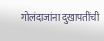गोलंदाजांना दुखापतींची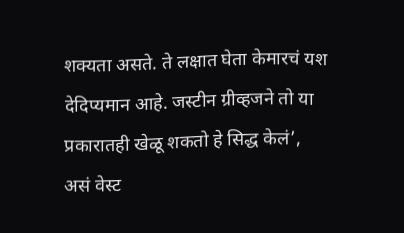शक्यता असते. ते लक्षात घेता केमारचं यश देदिप्यमान आहे. जस्टीन ग्रीव्हजने तो या प्रकारातही खेळू शकतो हे सिद्ध केलं’, असं वेस्ट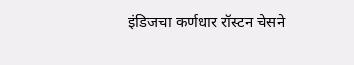इंडिजचा कर्णधार रॉस्टन चेसने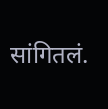सांगितलं.